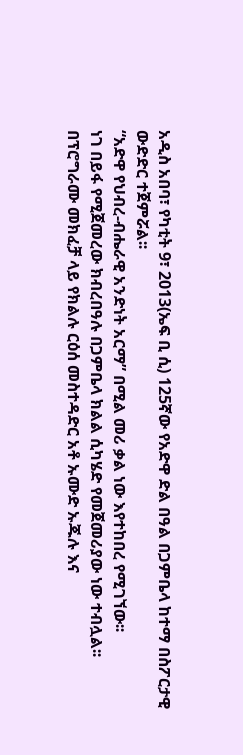አዲስ አበባ፣ የካቲት 9፣ 2013(ኤፍ ቢ ሲ) 125ኛው የአድዋ ድል በዓል በጋምቤላ ከተማ በስፖርታዊ ውድድር ተጀምሯል፡፡
“አድዋ የህብረ-ብሔራዊ አንድነት አርማ” በሚል መሪ ቃል ነው እየተከበረ የሚገኘው፡፡
ነገ በይፋ የሚጀመረው ክብረበዓሉ በጋምቤላ ክልል ሲካሄድ የመጀመሪያው ነው ተብሏል፡፡
በፕሮግራሙ መክፈቻ ላይ የክልሉ ርዕሰ መስተዳድር አቶ ኡሙድ ኡጁሉ እና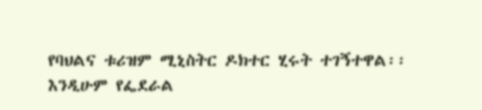የባህልና ቱሪዝም ሚኒስትር ዶክተር ሂሩት ተገኝተዋል፡፡
እንዲሁም የፌደራል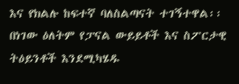እና የክልሉ ከፍተኛ ባለስልጣናት ተገኝተዋል፡፡
በነገው ዕለትም የፓናል ውይይቶች እና ስፖርታዊ ትዕይንቶች እንደሚካሄዱ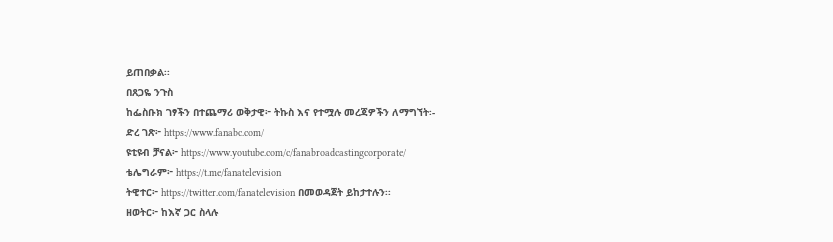ይጠበቃል፡፡
በጸጋዬ ንጉስ
ከፌስቡክ ገፃችን በተጨማሪ ወቅታዊ፦ ትኩስ እና የተሟሉ መረጃዎችን ለማግኘት፡-
ድረ ገጽ፦ https://www.fanabc.com/
ዩቲዩብ ቻናል፦ https://www.youtube.com/c/fanabroadcastingcorporate/
ቴሌግራም፦ https://t.me/fanatelevision
ትዊተር፦ https://twitter.com/fanatelevision በመወዳጀት ይከታተሉን፡፡
ዘወትር፦ ከእኛ ጋር ስላሉ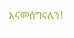እናመሰግናለን!